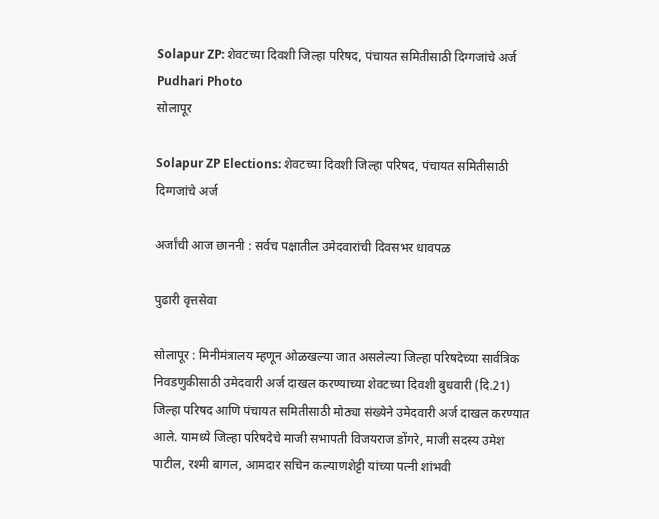Solapur ZP: शेवटच्या दिवशी जिल्हा परिषद, पंचायत समितीसाठी दिग्गजांचे अर्ज  Pudhari Photo
सोलापूर

Solapur ZP Elections: शेवटच्या दिवशी जिल्हा परिषद, पंचायत समितीसाठी दिग्गजांचे अर्ज

अर्जांची आज छाननी : सर्वच पक्षातील उमेदवारांची दिवसभर धावपळ

पुढारी वृत्तसेवा

सोलापूर : मिनीमंत्रालय म्हणून ओळखल्या जात असलेल्या जिल्हा परिषदेच्या सार्वत्रिक निवडणुकीसाठी उमेदवारी अर्ज दाखल करण्याच्या शेवटच्या दिवशी बुधवारी (दि.21) जिल्हा परिषद आणि पंचायत समितीसाठी मोठ्या संख्येने उमेदवारी अर्ज दाखल करण्यात आले. यामध्ये जिल्हा परिषदेचे माजी सभापती विजयराज डोंगरे, माजी सदस्य उमेश पाटील, रश्मी बागल, आमदार सचिन कल्याणशेट्टी यांच्या पत्नी शांभवी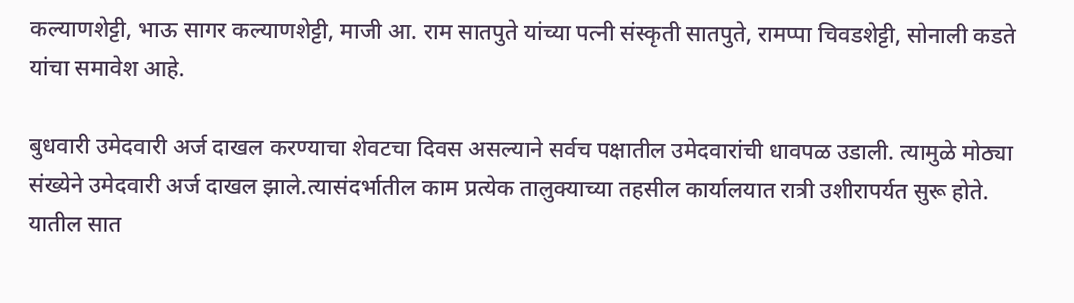कल्याणशेट्टी, भाऊ सागर कल्याणशेट्टी, माजी आ. राम सातपुते यांच्या पत्नी संस्कृती सातपुते, रामप्पा चिवडशेट्टी, सोनाली कडते यांचा समावेश आहे.

बुधवारी उमेदवारी अर्ज दाखल करण्याचा शेवटचा दिवस असल्याने सर्वच पक्षातील उमेदवारांची धावपळ उडाली. त्यामुळे मोठ्या संख्येने उमेदवारी अर्ज दाखल झाले.त्यासंदर्भातील काम प्रत्येक तालुक्याच्या तहसील कार्यालयात रात्री उशीरापर्यत सुरू होते. यातील सात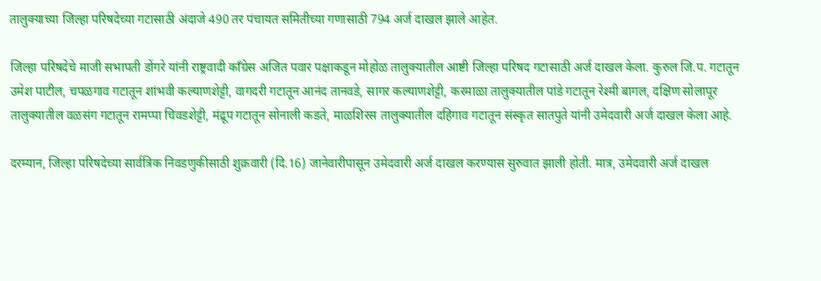तालुक्याच्या जिल्हा परिषदेच्या गटासाठी अंदाजे 490 तर पंचायत समितीच्या गणासाठी 794 अर्ज दाखल झाले आहेत.

जिल्हा परिषदेचे माजी सभापती डोंगरे यांनी राष्ट्रवादी काँग्रेस अजित पवार पक्षाकडून मोहोळ तालुक्यातील आष्टी जिल्हा परिषद गटासाठी अर्ज दाखल केला. कुरुल जि.प. गटातून उमेश पाटील, चपळगाव गटातून शांभवी कल्याणशेट्टी, वागदरी गटातून आनंद तानवडे, सागर कल्याणशेट्टी, करमाळा तालुक्यातील पांडे गटातून रेश्मी बागल, दक्षिण सोलापूर तालुक्यातील वळसंग गटातून रामप्पा चिवडशेट्टी, मंद्रूप गटातून सोनाली कडते, माळशिरस तालुक्यातील दहिगाव गटातून संस्कृत सातपुते यांनी उमेदवारी अर्ज दाखल केला आहे.

दरम्यान, जिल्हा परिषदेच्या सार्वत्रिक निवडणुकीसाठी शुक्रवारी (दि.16) जानेवारीपासून उमेदवारी अर्ज दाखल करण्यास सुरुवात झाली होती. मात्र, उमेदवारी अर्ज दाखल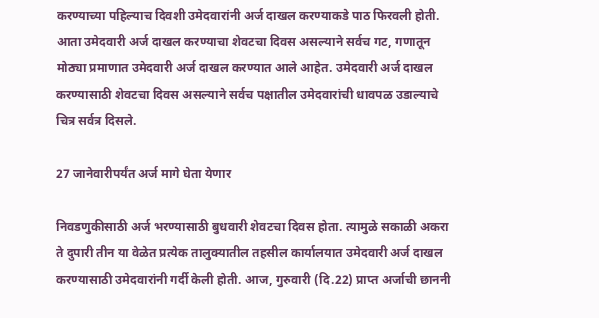करण्याच्या पहिल्याच दिवशी उमेदवारांनी अर्ज दाखल करण्याकडे पाठ फिरवली होती. आता उमेदवारी अर्ज दाखल करण्याचा शेवटचा दिवस असल्याने सर्वच गट, गणातून मोठ्या प्रमाणात उमेदवारी अर्ज दाखल करण्यात आले आहेत. उमेदवारी अर्ज दाखल करण्यासाठी शेवटचा दिवस असल्याने सर्वच पक्षातील उमेदवारांची धावपळ उडाल्याचे चित्र सर्वत्र दिसले.

27 जानेवारीपर्यंत अर्ज मागे घेता येणार

निवडणुकीसाठी अर्ज भरण्यासाठी बुधवारी शेवटचा दिवस होता. त्यामुळे सकाळी अकरा ते दुपारी तीन या वेळेत प्रत्येक तालुक्यातील तहसील कार्यालयात उमेदवारी अर्ज दाखल करण्यासाठी उमेदवारांनी गर्दी केली होती. आज, गुरुवारी (दि.22) प्राप्त अर्जाची छाननी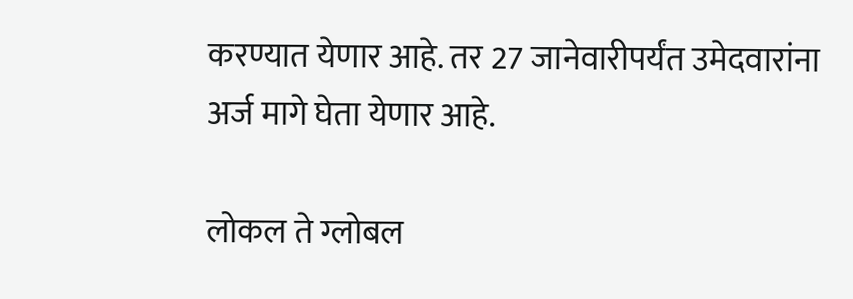करण्यात येणार आहे. तर 27 जानेवारीपर्यंत उमेदवारांना अर्ज मागे घेता येणार आहे.

लोकल ते ग्लोबल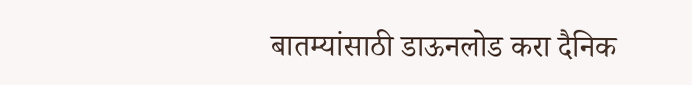बातम्यांसाठी डाऊनलोड करा दैनिक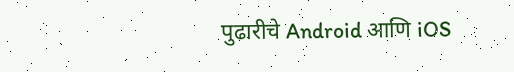पुढारीचे Android आणि iOS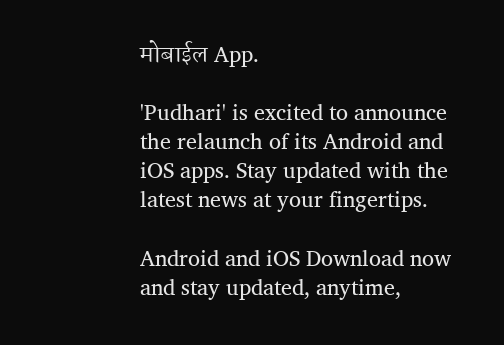मोबाईल App.

'Pudhari' is excited to announce the relaunch of its Android and iOS apps. Stay updated with the latest news at your fingertips.

Android and iOS Download now and stay updated, anytime,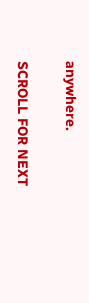anywhere.

SCROLL FOR NEXT